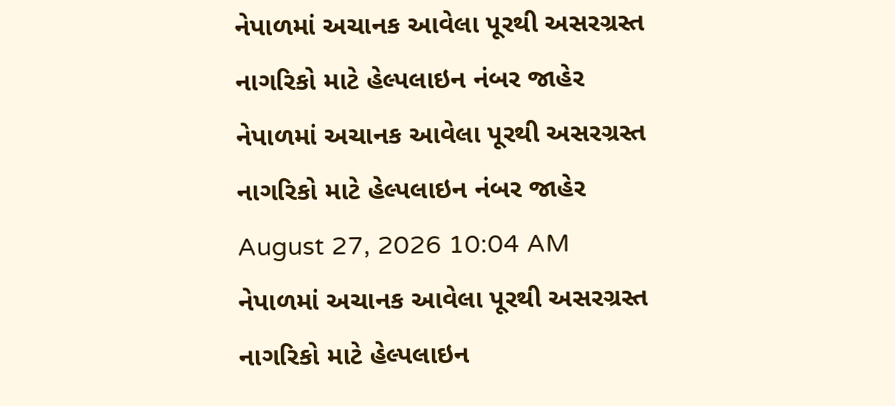નેપાળમાં અચાનક આવેલા પૂરથી અસરગ્રસ્ત નાગરિકો માટે હેલ્પલાઇન નંબર જાહેર
નેપાળમાં અચાનક આવેલા પૂરથી અસરગ્રસ્ત નાગરિકો માટે હેલ્પલાઇન નંબર જાહેર
August 27, 2026 10:04 AM
નેપાળમાં અચાનક આવેલા પૂરથી અસરગ્રસ્ત નાગરિકો માટે હેલ્પલાઇન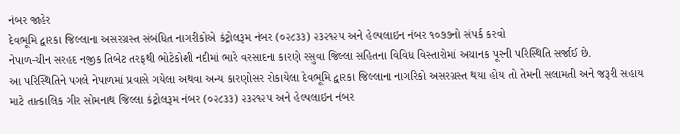નંબર જાહેર
દેવભૂમિ દ્વારકા જિલ્લાના અસરગ્રસ્ત સંબંધિત નાગરીકોએ કંટ્રોલરૂમ નંબર (૦૨૮૩૩) ૨૩૨૧૨૫ અને હેલ્પલાઇન નંબર ૧૦૭૭નો સંપર્ક કરવો
નેપાળ-ચીન સરહદ નજીક તિબેટ તરફથી ભોટેકોશી નદીમાં ભારે વરસાદના કારણે રસુવા જિલ્લા સહિતના વિવિધ વિસ્તારોમાં અચાનક પૂરની પરિસ્થિતિ સર્જાઈ છે.
આ પરિસ્થિતિને પગલે નેપાળમાં પ્રવાસે ગયેલા અથવા અન્ય કારણોસર રોકાયેલા દેવભૂમિ દ્વારકા જિલ્લાના નાગરિકો અસરગ્રસ્ત થયા હોય તો તેમની સલામતી અને જરૂરી સહાય માટે તાત્કાલિક ગીર સોમનાથ જિલ્લા કંટ્રોલરૂમ નંબર (૦૨૮૩૩) ૨૩૨૧૨૫ અને હેલ્પલાઇન નંબર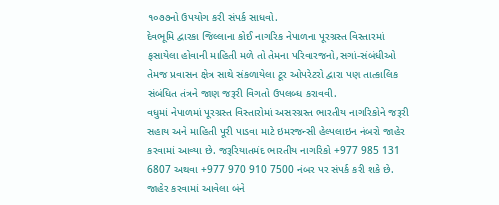૧૦૭૭નો ઉપયોગ કરી સંપર્ક સાધવો.
દેવભૂમિ દ્વારકા જિલ્લાના કોઈ નાગરિક નેપાળના પૂરગ્રસ્ત વિસ્તારમાં ફસાયેલા હોવાની માહિતી મળે તો તેમના પરિવારજનો,સગાં-સંબંધીઓ તેમજ પ્રવાસન ક્ષેત્ર સાથે સંકળાયેલા ટૂર ઓપરેટરો દ્વારા પણ તાત્કાલિક સંબંધિત તંત્રને જાણ જરૂરી વિગતો ઉપલબ્ધ કરાવવી.
વધુમાં નેપાળમાં પૂરગ્રસ્ત વિસ્તારોમાં અસરગ્રસ્ત ભારતીય નાગરિકોને જરૂરી સહાય અને માહિતી પૂરી પાડવા માટે ઇમરજન્સી હેલ્પલાઇન નંબરો જાહેર કરવામાં આવ્યા છે. જરૂરિયાતમંદ ભારતીય નાગરિકો +977 985 131 6807 અથવા +977 970 910 7500 નંબર પર સંપર્ક કરી શકે છે.
જાહેર કરવામાં આવેલા બંને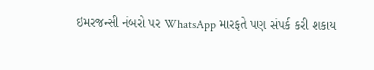ઇમરજન્સી નંબરો પર WhatsApp મારફતે પણ સંપર્ક કરી શકાય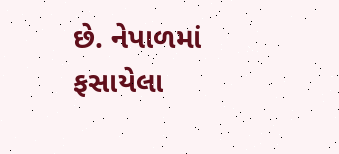છે. નેપાળમાં ફસાયેલા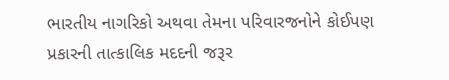ભારતીય નાગરિકો અથવા તેમના પરિવારજનોને કોઈપણ પ્રકારની તાત્કાલિક મદદની જરૂર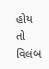હોય તો વિલંબ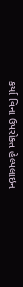કર્યા વિના ઉપરોક્ત હેલ્પલાઇન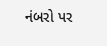નંબરો પર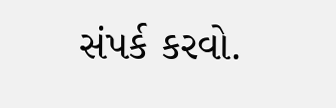સંપર્ક કરવો.